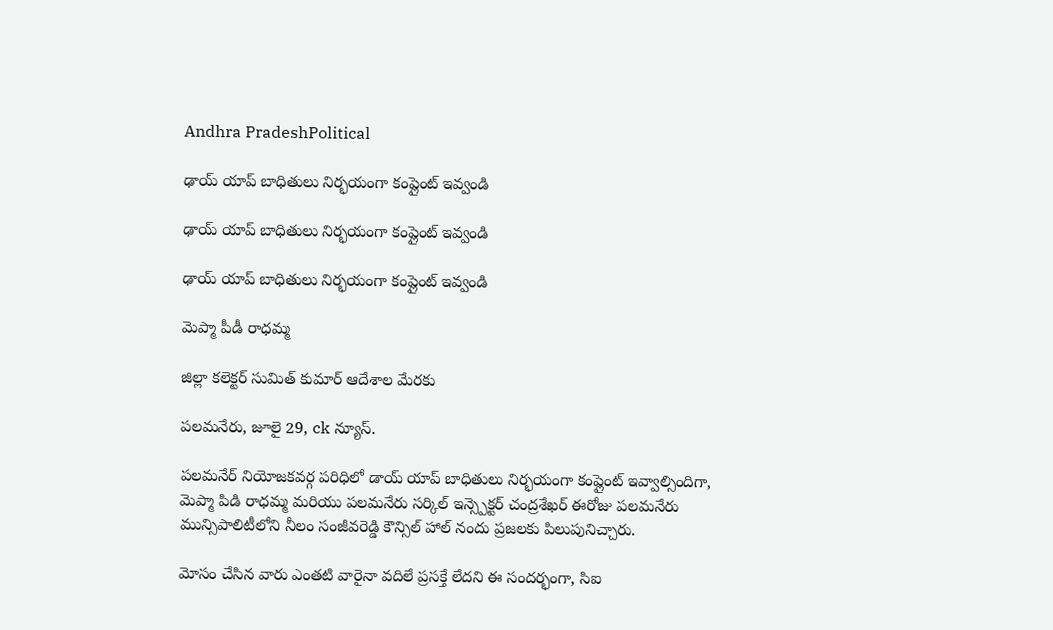Andhra PradeshPolitical

ఢాయ్ యాప్ బాధితులు నిర్భయంగా కంప్లైంట్ ఇవ్వండి

ఢాయ్ యాప్ బాధితులు నిర్భయంగా కంప్లైంట్ ఇవ్వండి

ఢాయ్ యాప్ బాధితులు నిర్భయంగా కంప్లైంట్ ఇవ్వండి

మెప్మా పీడీ రాధమ్మ

జిల్లా కలెక్టర్ సుమిత్ కుమార్ ఆదేశాల మేరకు

పలమనేరు, జూలై 29, ck న్యూస్.

పలమనేర్ నియోజకవర్గ పరిధిలో డాయ్ యాప్ బాధితులు నిర్భయంగా కంప్లైంట్ ఇవ్వాల్సిందిగా, మెప్మా పిడి రాధమ్మ మరియు పలమనేరు సర్కిల్ ఇన్స్పెక్టర్ చంద్రశేఖర్ ఈరోజు పలమనేరు మున్సిపాలిటీలోని నీలం సంజీవరెడ్డి కౌన్సిల్ హాల్ నందు ప్రజలకు పిలుపునిచ్చారు.

మోసం చేసిన వారు ఎంతటి వారైనా వదిలే ప్రసక్తే లేదని ఈ సందర్భంగా, సిఐ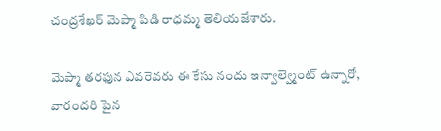చంద్రశేఖర్ మెప్మా పిడి రాధమ్మ తెలియజేశారు.

మెప్మా తరఫున ఎవరెవరు ఈ కేసు నందు ఇన్వాల్వ్మెంట్ ఉన్నారో, వారందరి పైన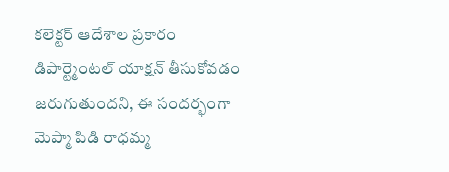కలెక్టర్ ఆదేశాల ప్రకారం డిపార్ట్మెంటల్ యాక్షన్ తీసుకోవడం జరుగుతుందని, ఈ సందర్భంగా మెప్మా పిడి రాధమ్మ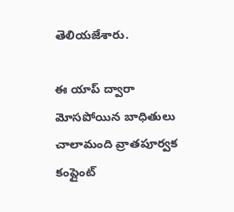తెలియజేశారు.

ఈ యాప్ ద్వారా మోసపోయిన బాధితులు చాలామంది వ్రాతపూర్వక కంప్లైంట్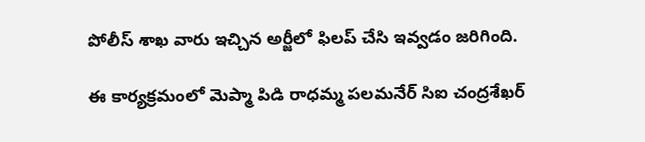పోలీస్ శాఖ వారు ఇచ్చిన అర్జీలో ఫిలప్ చేసి ఇవ్వడం జరిగింది.

ఈ కార్యక్రమంలో మెప్మా పిడి రాధమ్మ పలమనేర్ సిఐ చంద్రశేఖర్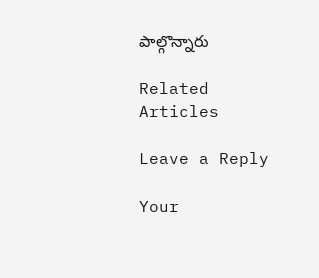పాల్గొన్నారు

Related Articles

Leave a Reply

Your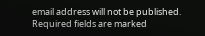email address will not be published. Required fields are marked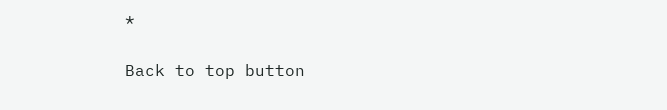*

Back to top button